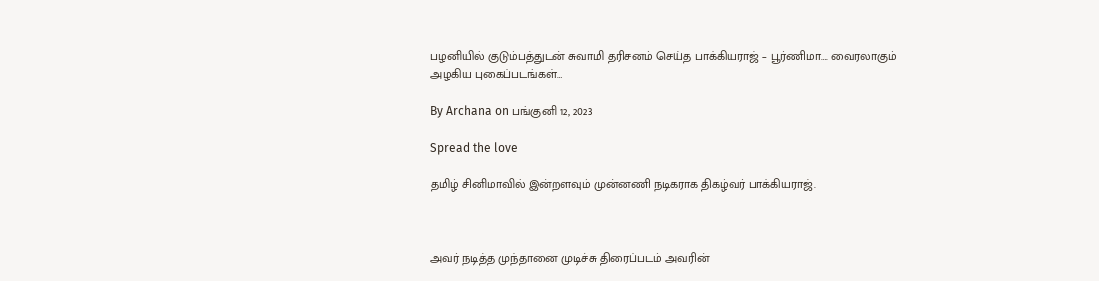பழனியில் குடும்பத்துடன் சுவாமி தரிசனம் செய்த பாக்கியராஜ் – பூர்ணிமா…. வைரலாகும் அழகிய புகைப்படங்கள்…

By Archana on பங்குனி 12, 2023

Spread the love

தமிழ் சினிமாவில் இன்றளவும் முன்னணி நடிகராக திகழ்வர் பாக்கியராஜ்.



அவர் நடித்த முந்தானை முடிச்சு திரைப்படம் அவரின்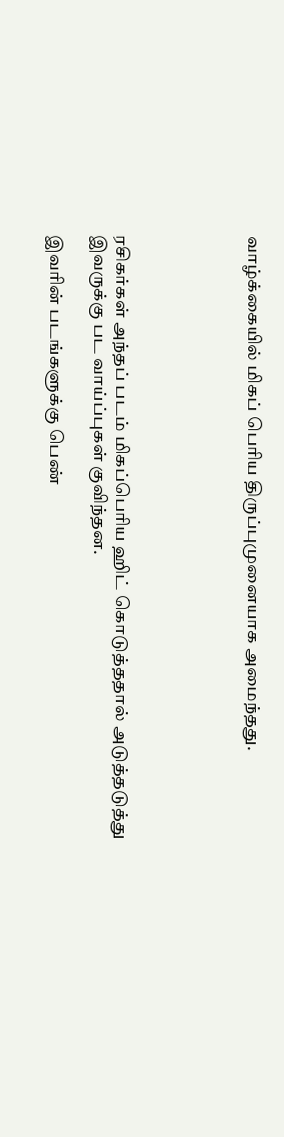வாழ்க்கையில் மிகப் பெரிய திருப்புமுனையாக அமைந்தது.





ரசிகர்கள் அந்தப் படம் மிகப்பெரிய ஹிட் கொடுத்ததால் அடுத்தடுத்து இவருக்கு பட வாய்ப்புகள் குவிந்தன.

இவரின் படங்களுக்கு பெண்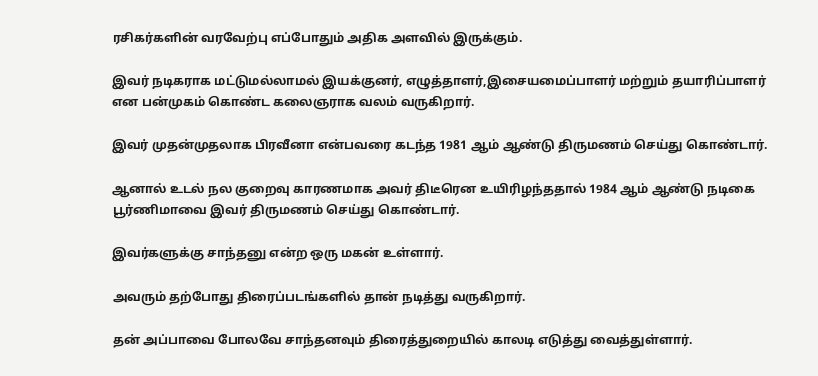ரசிகர்களின் வரவேற்பு எப்போதும் அதிக அளவில் இருக்கும்.

இவர் நடிகராக மட்டுமல்லாமல் இயக்குனர், எழுத்தாளர்,இசையமைப்பாளர் மற்றும் தயாரிப்பாளர் என பன்முகம் கொண்ட கலைஞராக வலம் வருகிறார்.

இவர் முதன்முதலாக பிரவீனா என்பவரை கடந்த 1981 ஆம் ஆண்டு திருமணம் செய்து கொண்டார்.

ஆனால் உடல் நல குறைவு காரணமாக அவர் திடீரென உயிரிழந்ததால் 1984 ஆம் ஆண்டு நடிகை பூர்ணிமாவை இவர் திருமணம் செய்து கொண்டார்.

இவர்களுக்கு சாந்தனு என்ற ஒரு மகன் உள்ளார்.

அவரும் தற்போது திரைப்படங்களில் தான் நடித்து வருகிறார்.

தன் அப்பாவை போலவே சாந்தனவும் திரைத்துறையில் காலடி எடுத்து வைத்துள்ளார்.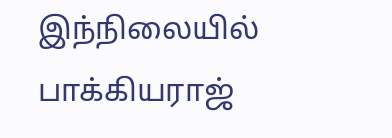இந்நிலையில் பாக்கியராஜ்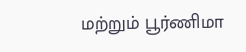மற்றும் பூர்ணிமா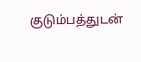குடும்பத்துடன்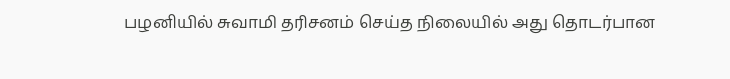பழனியில் சுவாமி தரிசனம் செய்த நிலையில் அது தொடர்பான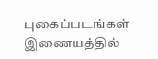புகைப்படங்கள் இணையத்தில்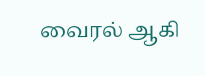வைரல் ஆகி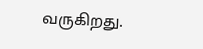வருகிறது.